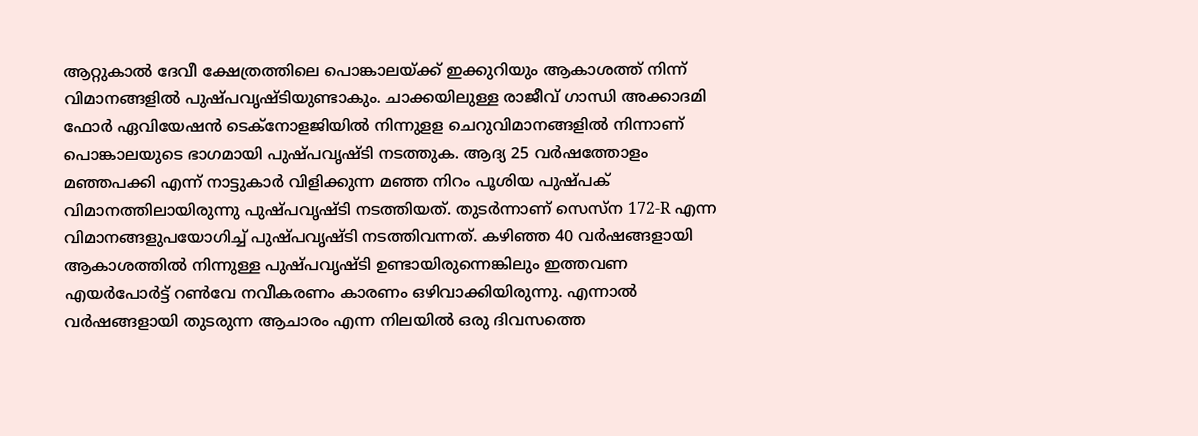ആറ്റുകാൽ ദേവീ ക്ഷേത്രത്തിലെ പൊങ്കാലയ്ക്ക് ഇക്കുറിയും ആകാശത്ത് നിന്ന് വിമാനങ്ങളിൽ പുഷ്പവൃഷ്ടിയുണ്ടാകും. ചാക്കയിലുള്ള രാജീവ് ഗാന്ധി അക്കാദമി ഫോർ ഏവിയേഷൻ ടെക്നോളജിയിൽ നിന്നുളള ചെറുവിമാനങ്ങളിൽ നിന്നാണ് പൊങ്കാലയുടെ ഭാഗമായി പുഷ്പവൃഷ്ടി നടത്തുക. ആദ്യ 25 വർഷത്തോളം മഞ്ഞപക്കി എന്ന് നാട്ടുകാർ വിളിക്കുന്ന മഞ്ഞ നിറം പൂശിയ പുഷ്പക് വിമാനത്തിലായിരുന്നു പുഷ്പവൃഷ്ടി നടത്തിയത്. തുടർന്നാണ് സെസ്ന 172-R എന്ന വിമാനങ്ങളുപയോഗിച്ച് പുഷ്പവൃഷ്ടി നടത്തിവന്നത്. കഴിഞ്ഞ 40 വർഷങ്ങളായി ആകാശത്തിൽ നിന്നുള്ള പുഷ്പവൃഷ്ടി ഉണ്ടായിരുന്നെങ്കിലും ഇത്തവണ എയർപോർട്ട് റൺവേ നവീകരണം കാരണം ഒഴിവാക്കിയിരുന്നു. എന്നാൽ വർഷങ്ങളായി തുടരുന്ന ആചാരം എന്ന നിലയിൽ ഒരു ദിവസത്തെ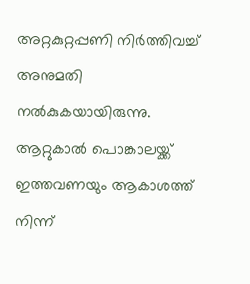അറ്റകുറ്റപ്പണി നിർത്തിവച്ച് അനുമതി നൽകുകയായിരുന്നു.
ആറ്റുകാൽ പൊങ്കാലയ്ക്ക് ഇത്തവണയും ആകാശത്ത് നിന്ന്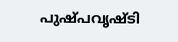പുഷ്പവൃഷ്ടി